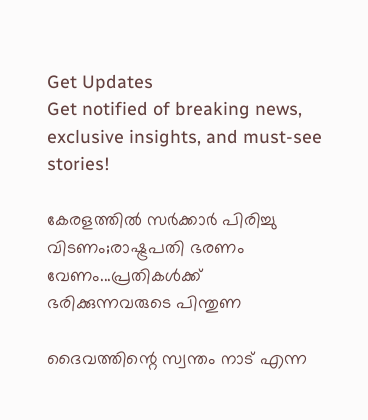Get Updates
Get notified of breaking news, exclusive insights, and must-see stories!

കേരളത്തില്‍ സര്‍ക്കാര്‍ പിരിച്ചു വിടണം;രാഷ്ട്രപതി ഭരണം വേണം...പ്രതികള്‍ക്ക് ഭരിക്കുന്നവരുടെ പിന്തുണ

ദൈവത്തിന്റെ സ്വന്തം നാട് എന്ന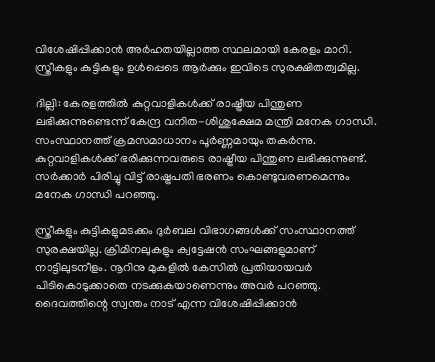വിശേഷിപ്പിക്കാന്‍ അര്‍ഹതയില്ലാത്ത സ്ഥലമായി കേരളം മാറി. സ്ത്രീകളും കുട്ടികളും ഉള്‍പ്പെടെ ആര്‍ക്കും ഇവിടെ സുരക്ഷിതത്വമില്ല.

ദില്ലി: കേരളത്തില്‍ കുറ്റവാളികള്‍ക്ക് രാഷ്ട്രീയ പിന്തുണ ലഭിക്കുന്നുണ്ടെന്ന് കേന്ദ്ര വനിത-ശിശുക്ഷേമ മന്ത്രി മനേക ഗാന്ധി. സംസ്ഥാനത്ത് ക്രമസമാധാനം പൂര്‍ണ്ണമായും തകര്‍ന്നു. കുറ്റവാളികള്‍ക്ക് ഭരിക്കുന്നവരുടെ രാഷ്ട്രീയ പിന്തുണ ലഭിക്കുന്നുണ്ട്. സര്‍ക്കാര്‍ പിരിച്ചു വിട്ട് രാഷ്ട്രപതി ഭരണം കൊണ്ടുവരണമെന്നും മനേക ഗാന്ധി പറഞ്ഞു.

സ്ത്രീകളും കുട്ടികളുമടക്കം ദുര്‍ബല വിഭാഗങ്ങള്‍ക്ക് സംസ്ഥാനത്ത് സുരക്ഷയില്ല. ക്രിമിനലുകളും ക്വട്ടേഷന്‍ സംഘങ്ങളുമാണ് നാട്ടിലുടനീളം. നൂറിനു മുകളില്‍ കേസില്‍ പ്രതിയായവര്‍ പിടികൊടുക്കാതെ നടക്കുകയാണെന്നും അവര്‍ പറഞ്ഞു. ദൈവത്തിന്റെ സ്വന്തം നാട് എന്ന വിശേഷിപ്പിക്കാന്‍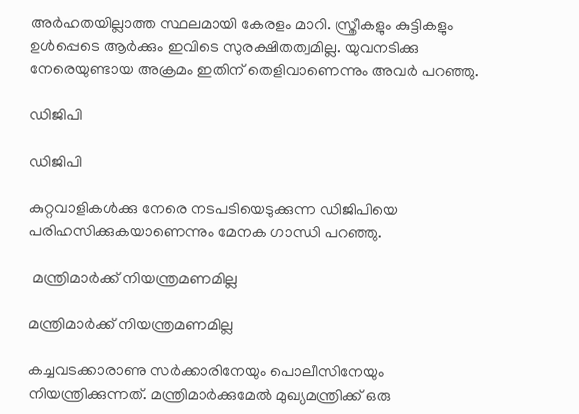അര്‍ഹതയില്ലാത്ത സ്ഥലമായി കേരളം മാറി. സ്ത്രീകളും കുട്ടികളും ഉള്‍പ്പെടെ ആര്‍ക്കും ഇവിടെ സുരക്ഷിതത്വമില്ല. യുവനടിക്കു നേരെയുണ്ടായ അക്രമം ഇതിന് തെളിവാണെന്നും അവര്‍ പറഞ്ഞു.

ഡിജിപി

ഡിജിപി

കുറ്റവാളികള്‍ക്കു നേരെ നടപടിയെടുക്കുന്ന ഡിജിപിയെ പരിഹസിക്കുകയാണെന്നും മേനക ഗാന്ധി പറഞ്ഞു.

 മന്ത്രിമാര്‍ക്ക് നിയന്ത്രമണമില്ല

മന്ത്രിമാര്‍ക്ക് നിയന്ത്രമണമില്ല

കച്ചവടക്കാരാണു സര്‍ക്കാരിനേയും പൊലീസിനേയും നിയന്ത്രിക്കുന്നത്. മന്ത്രിമാര്‍ക്കുമേല്‍ മുഖ്യമന്ത്രിക്ക് ഒരു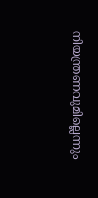നിയന്ത്രണവുമില്ലെന്നും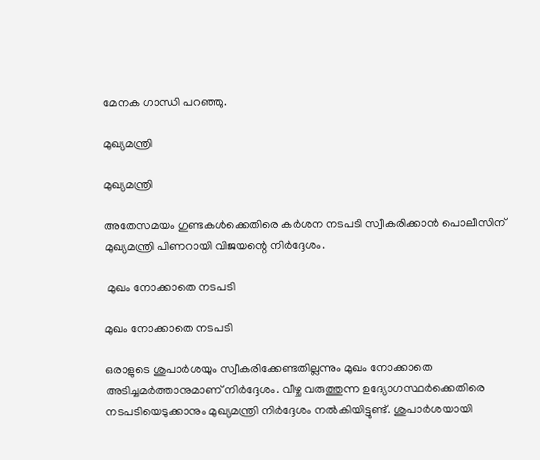മേനക ഗാന്ധി പറഞ്ഞു.

മുഖ്യമന്ത്രി

മുഖ്യമന്ത്രി

അതേസമയം ഗുണ്ടകള്‍ക്കെതിരെ കര്‍ശന നടപടി സ്വീകരിക്കാന്‍ പൊലീസിന് മുഖ്യമന്ത്രി പിണറായി വിജയന്റെ നിര്‍ദ്ദേശം.

 മുഖം നോക്കാതെ നടപടി

മുഖം നോക്കാതെ നടപടി

ഒരാളുടെ ശുപാര്‍ശയും സ്വീകരിക്കേണ്ടതില്ലന്നും മുഖം നോക്കാതെ അടിച്ചമര്‍ത്താനുമാണ് നിര്‍ദ്ദേശം. വീഴ്ച വരുത്തുന്ന ഉദ്യോഗസ്ഥര്‍ക്കെതിരെ നടപടിയെടുക്കാനും മുഖ്യമന്ത്രി നിര്‍ദ്ദേശം നല്‍കിയിട്ടുണ്ട്. ശുപാര്‍ശയായി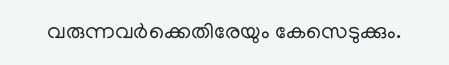വരുന്നവര്‍ക്കെതിരേയും കേസെടുക്കും.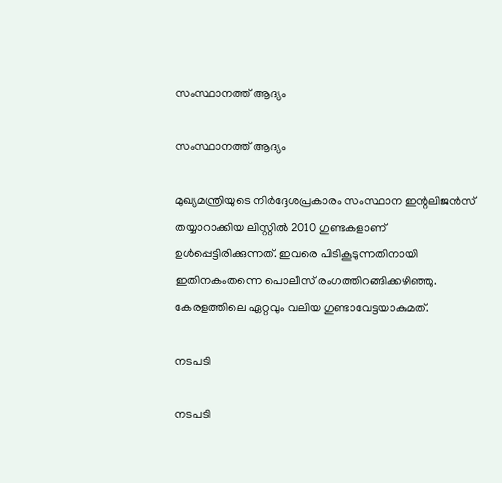സംസ്ഥാനത്ത് ആദ്യം

സംസ്ഥാനത്ത് ആദ്യം

മുഖ്യമന്ത്രിയുടെ നിര്‍ദ്ദേശപ്രകാരം സംസ്ഥാന ഇന്റലിജന്‍സ് തയ്യാറാക്കിയ ലിസ്റ്റില്‍ 2010 ഗുണ്ടകളാണ് ഉള്‍പ്പെട്ടിരിക്കുന്നത്. ഇവരെ പിടികൂടുന്നതിനായി ഇതിനകംതന്നെ പൊലീസ് രംഗത്തിറങ്ങിക്കഴിഞ്ഞു. കേരളത്തിലെ ഏറ്റവും വലിയ ഗുണ്ടാവേട്ടയാകുമത്.

നടപടി

നടപടി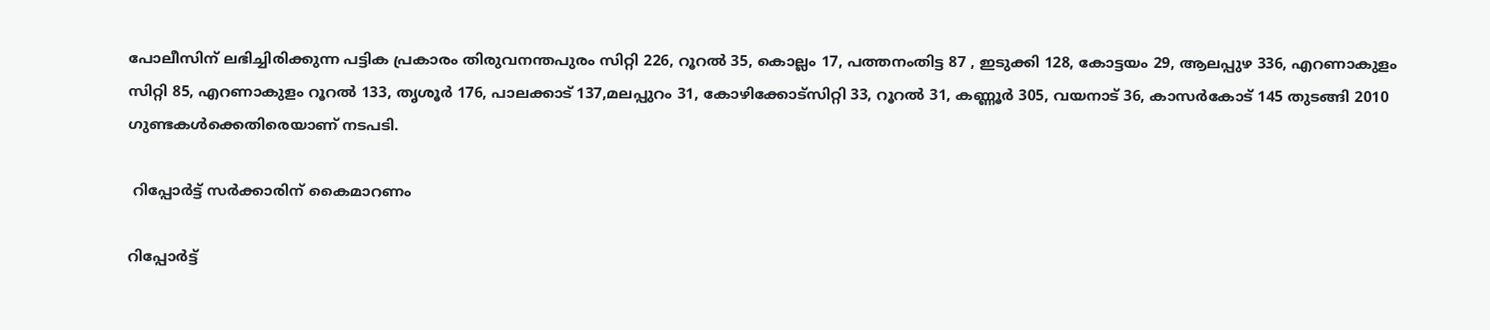പോലീസിന് ലഭിച്ചിരിക്കുന്ന പട്ടിക പ്രകാരം തിരുവനന്തപുരം സിറ്റി 226, റൂറല്‍ 35, കൊല്ലം 17, പത്തനംതിട്ട 87 , ഇടുക്കി 128, കോട്ടയം 29, ആലപ്പുഴ 336, എറണാകുളം സിറ്റി 85, എറണാകുളം റൂറല്‍ 133, തൃശൂര്‍ 176, പാലക്കാട് 137,മലപ്പുറം 31, കോഴിക്കോട്‌സിറ്റി 33, റൂറല്‍ 31, കണ്ണൂര്‍ 305, വയനാട് 36, കാസര്‍കോട് 145 തുടങ്ങി 2010 ഗുണ്ടകള്‍ക്കെതിരെയാണ് നടപടി.

 റിപ്പോര്‍ട്ട് സര്‍ക്കാരിന് കൈമാറണം

റിപ്പോര്‍ട്ട്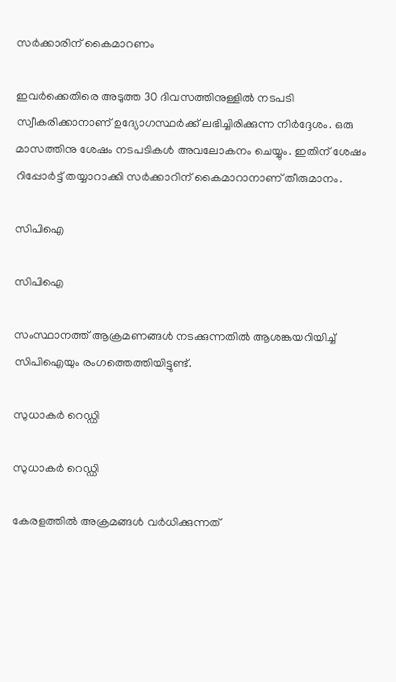സര്‍ക്കാരിന് കൈമാറണം

ഇവര്‍ക്കെതിരെ അടുത്ത 30 ദിവസത്തിനുള്ളില്‍ നടപടി സ്വീകരിക്കാനാണ് ഉദ്യോഗസ്ഥര്‍ക്ക് ലഭിച്ചിരിക്കുന്ന നിര്‍ദ്ദേശം. ഒരു മാസത്തിനു ശേഷം നടപടികള്‍ അവലോകനം ചെയ്യും. ഇതിന് ശേഷം റിപ്പോര്‍ട്ട് തയ്യാറാക്കി സര്‍ക്കാറിന് കൈമാറാനാണ് തീരുമാനം.

സിപിഐ

സിപിഐ

സംസ്ഥാനത്ത് ആക്രമണങ്ങള്‍ നടക്കുന്നതില്‍ ആശങ്കയറിയിച്ച് സിപിഐയും രംഗത്തെത്തിയിട്ടുണ്ട്.

സുധാകര്‍ റെഡ്ഡി

സുധാകര്‍ റെഡ്ഡി

കേരളത്തില്‍ അക്രമങ്ങള്‍ വര്‍ധിക്കുന്നത്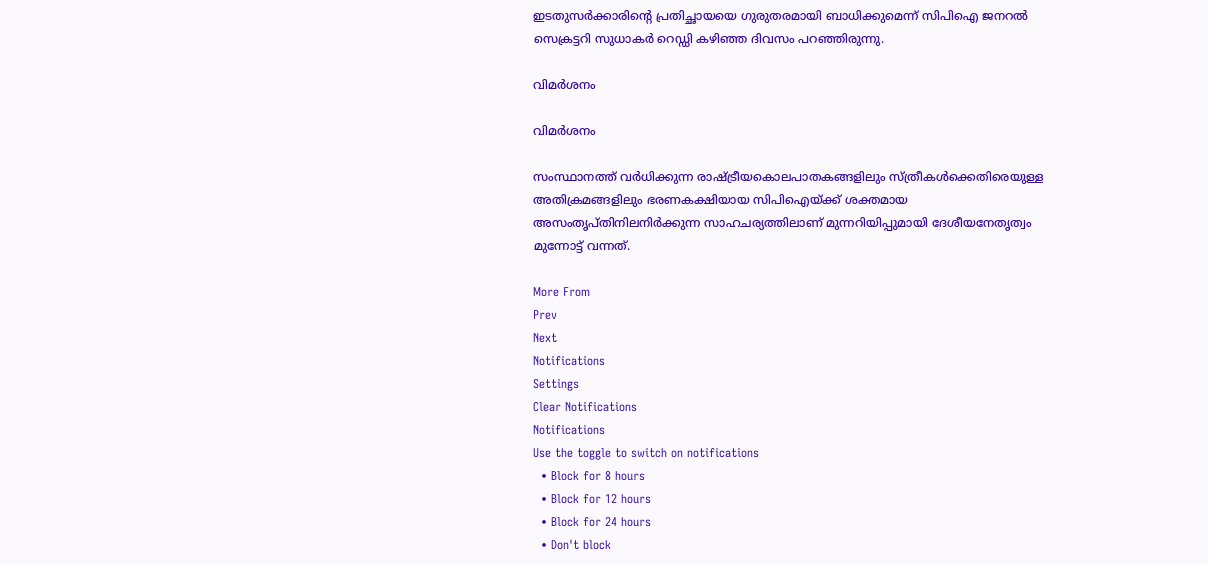ഇടതുസര്‍ക്കാരിന്റെ പ്രതിച്ഛായയെ ഗുരുതരമായി ബാധിക്കുമെന്ന് സിപിഐ ജനറല്‍ സെക്രട്ടറി സുധാകര്‍ റെഡ്ഡി കഴിഞ്ഞ ദിവസം പറഞ്ഞിരുന്നു.

വിമര്‍ശനം

വിമര്‍ശനം

സംസ്ഥാനത്ത് വര്‍ധിക്കുന്ന രാഷ്ട്രീയകൊലപാതകങ്ങളിലും സ്ത്രീകള്‍ക്കെതിരെയുള്ള അതിക്രമങ്ങളിലും ഭരണകക്ഷിയായ സിപിഐയ്ക്ക് ശക്തമായ അസംതൃപ്തിനിലനിര്‍ക്കുന്ന സാഹചര്യത്തിലാണ് മുന്നറിയിപ്പുമായി ദേശീയനേതൃത്വം മുന്നോട്ട് വന്നത്.

More From
Prev
Next
Notifications
Settings
Clear Notifications
Notifications
Use the toggle to switch on notifications
  • Block for 8 hours
  • Block for 12 hours
  • Block for 24 hours
  • Don't block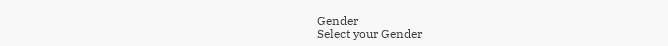Gender
Select your Gender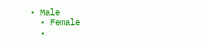• Male
  • Female
  •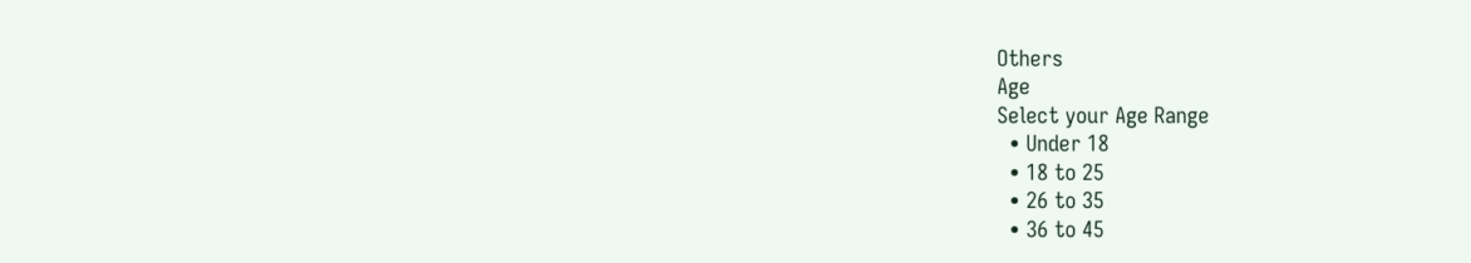Others
Age
Select your Age Range
  • Under 18
  • 18 to 25
  • 26 to 35
  • 36 to 45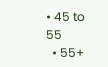• 45 to 55
  • 55+